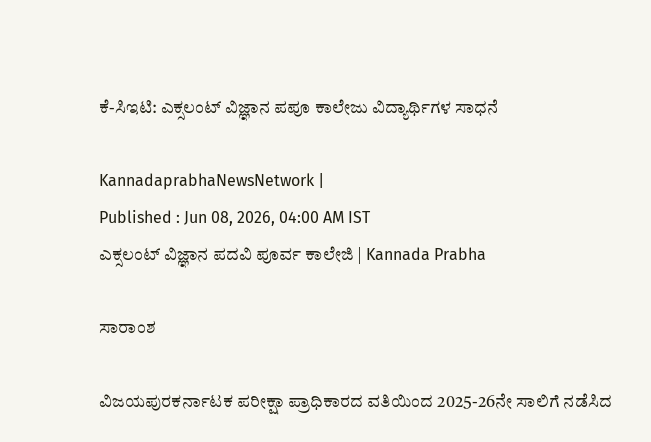ಕೆ-ಸಿಇಟಿ: ಎಕ್ಸಲಂಟ್ ವಿಜ್ಞಾನ ಪಪೂ ಕಾಲೇಜು ವಿದ್ಯಾರ್ಥಿಗಳ ಸಾಧನೆ

KannadaprabhaNewsNetwork |
Published : Jun 08, 2026, 04:00 AM IST
ಎಕ್ಸಲಂಟ್ ವಿಜ್ಞಾನ ಪದವಿ ಪೂರ್ವ ಕಾಲೇಜಿ | Kannada Prabha

ಸಾರಾಂಶ

ವಿಜಯಪುರಕರ್ನಾಟಕ ಪರೀಕ್ಷಾ ಪ್ರಾಧಿಕಾರದ ವತಿಯಿಂದ 2025-26ನೇ ಸಾಲಿಗೆ ನಡೆಸಿದ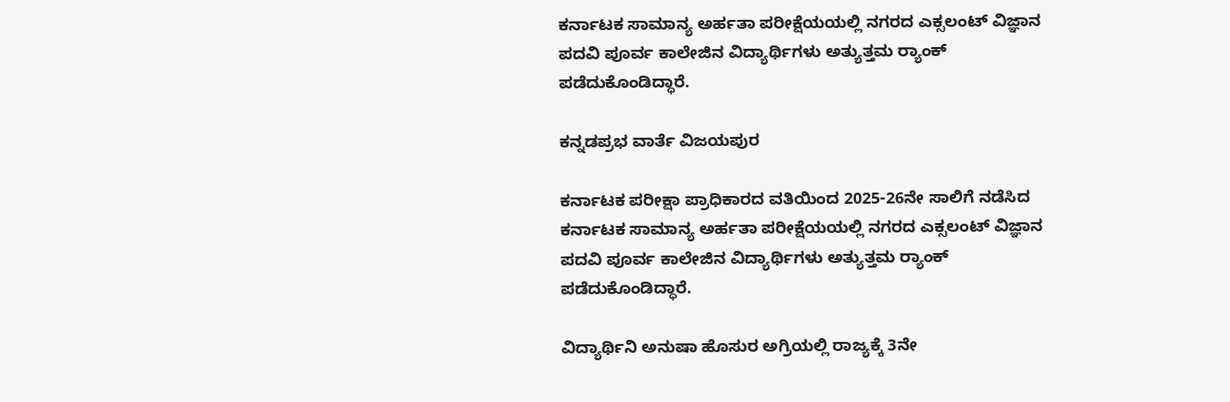ಕರ್ನಾಟಕ ಸಾಮಾನ್ಯ ಅರ್ಹತಾ ಪರೀಕ್ಷೆಯಯಲ್ಲಿ ನಗರದ ಎಕ್ಸಲಂಟ್ ವಿಜ್ಞಾನ ಪದವಿ ಪೂರ್ವ ಕಾಲೇಜಿನ ವಿದ್ಯಾರ್ಥಿಗಳು ಅತ್ಯುತ್ತಮ ರ‍್ಯಾಂಕ್‌ ಪಡೆದುಕೊಂಡಿದ್ಧಾರೆ.

ಕನ್ನಡಪ್ರಭ ವಾರ್ತೆ ವಿಜಯಪುರ

ಕರ್ನಾಟಕ ಪರೀಕ್ಷಾ ಪ್ರಾಧಿಕಾರದ ವತಿಯಿಂದ 2025-26ನೇ ಸಾಲಿಗೆ ನಡೆಸಿದ ಕರ್ನಾಟಕ ಸಾಮಾನ್ಯ ಅರ್ಹತಾ ಪರೀಕ್ಷೆಯಯಲ್ಲಿ ನಗರದ ಎಕ್ಸಲಂಟ್ ವಿಜ್ಞಾನ ಪದವಿ ಪೂರ್ವ ಕಾಲೇಜಿನ ವಿದ್ಯಾರ್ಥಿಗಳು ಅತ್ಯುತ್ತಮ ರ‍್ಯಾಂಕ್‌ ಪಡೆದುಕೊಂಡಿದ್ಧಾರೆ.

ವಿದ್ಯಾರ್ಥಿನಿ ಅನುಷಾ ಹೊಸುರ ಅಗ್ರಿಯಲ್ಲಿ ರಾಜ್ಯಕ್ಕೆ 3ನೇ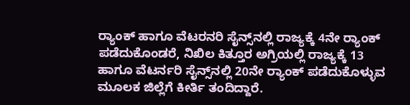ರ್‍ಯಾಂಕ್‌ ಹಾಗೂ ವೆಟರನರಿ ಸೈನ್ಸ್‌ನಲ್ಲಿ ರಾಜ್ಯಕ್ಕೆ 4ನೇ ರ್‍ಯಾಂಕ್‌ ಪಡೆದುಕೊಂಡರೆ, ನಿಖಿಲ ಕಿತ್ತೂರ ಅಗ್ರಿಯಲ್ಲಿ ರಾಜ್ಯಕ್ಕೆ 13 ಹಾಗೂ ವೆಟರ್ನರಿ ಸೈನ್ಸ್‌ನಲ್ಲಿ 20ನೇ ರ್‍ಯಾಂಕ್‌ ಪಡೆದುಕೊಳ್ಳುವ ಮೂಲಕ ಜಿಲ್ಲೆಗೆ ಕೀರ್ತಿ ತಂದಿದ್ದಾರೆ.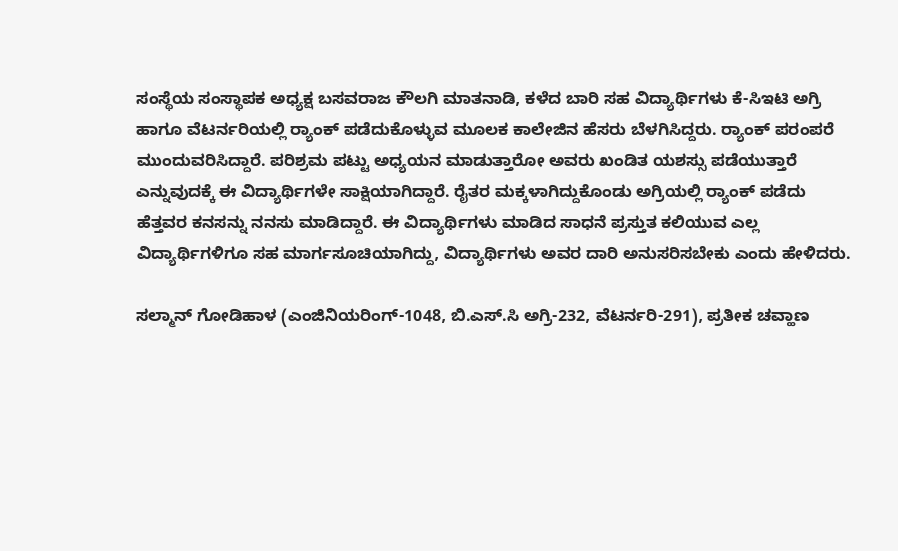ಸಂಸ್ಥೆಯ ಸಂಸ್ಥಾಪಕ ಅಧ್ಯಕ್ಷ ಬಸವರಾಜ ಕೌಲಗಿ ಮಾತನಾಡಿ, ಕಳೆದ ಬಾರಿ ಸಹ ವಿದ್ಯಾರ್ಥಿಗಳು ಕೆ-ಸಿಇಟಿ ಅಗ್ರಿ ಹಾಗೂ ವೆಟರ್ನರಿಯಲ್ಲಿ ರ‍್ಯಾಂಕ್ ಪಡೆದುಕೊಳ್ಳುವ ಮೂಲಕ ಕಾಲೇಜಿನ ಹೆಸರು ಬೆಳಗಿಸಿದ್ದರು. ರ‍್ಯಾಂಕ್ ಪರಂಪರೆ ಮುಂದುವರಿಸಿದ್ದಾರೆ. ಪರಿಶ್ರಮ ಪಟ್ಟು ಅಧ್ಯಯನ ಮಾಡುತ್ತಾರೋ ಅವರು ಖಂಡಿತ ಯಶಸ್ಸು ಪಡೆಯುತ್ತಾರೆ ಎನ್ನುವುದಕ್ಕೆ ಈ ವಿದ್ಯಾರ್ಥಿಗಳೇ ಸಾಕ್ಷಿಯಾಗಿದ್ದಾರೆ. ರೈತರ ಮಕ್ಕಳಾಗಿದ್ದುಕೊಂಡು ಅಗ್ರಿಯಲ್ಲಿ ರ‍್ಯಾಂಕ್ ಪಡೆದು ಹೆತ್ತವರ ಕನಸನ್ನು ನನಸು ಮಾಡಿದ್ದಾರೆ. ಈ ವಿದ್ಯಾರ್ಥಿಗಳು ಮಾಡಿದ ಸಾಧನೆ ಪ್ರಸ್ತುತ ಕಲಿಯುವ ಎಲ್ಲ ವಿದ್ಯಾರ್ಥಿಗಳಿಗೂ ಸಹ ಮಾರ್ಗಸೂಚಿಯಾಗಿದ್ದು, ವಿದ್ಯಾರ್ಥಿಗಳು ಅವರ ದಾರಿ ಅನುಸರಿಸಬೇಕು ಎಂದು ಹೇಳಿದರು.

ಸಲ್ಮಾನ್ ಗೋಡಿಹಾಳ (ಎಂಜಿನಿಯರಿಂಗ್-1048, ಬಿ.ಎಸ್.ಸಿ ಅಗ್ರಿ-232, ವೆಟರ್ನರಿ-291), ಪ್ರತೀಕ ಚವ್ಹಾಣ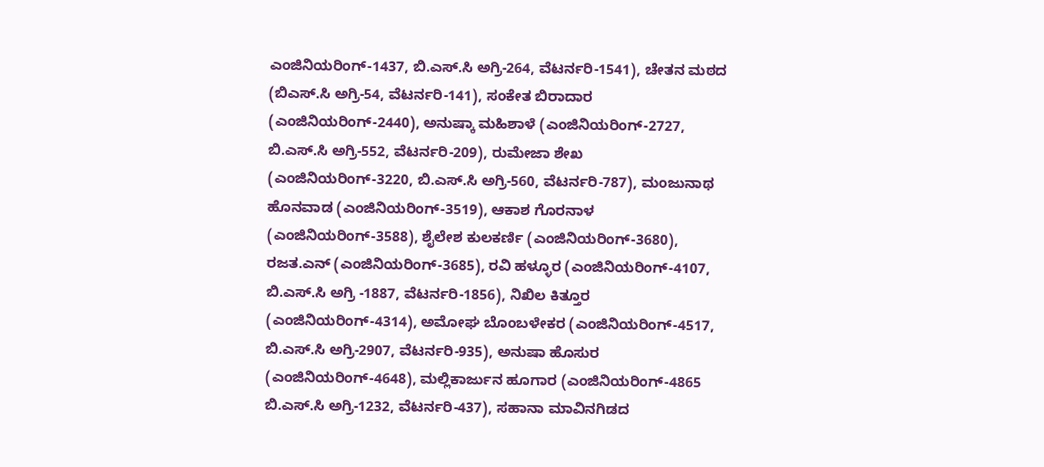ಎಂಜಿನಿಯರಿಂಗ್-1437, ಬಿ.ಎಸ್.ಸಿ ಅಗ್ರಿ-264, ವೆಟರ್ನರಿ-1541), ಚೇತನ ಮಠದ (ಬಿಎಸ್.ಸಿ ಅಗ್ರಿ-54, ವೆಟರ್ನರಿ-141), ಸಂಕೇತ ಬಿರಾದಾರ (ಎಂಜಿನಿಯರಿಂಗ್-2440), ಅನುಷ್ಕಾ ಮಹಿಶಾಳೆ (ಎಂಜಿನಿಯರಿಂಗ್-2727, ಬಿ.ಎಸ್.ಸಿ ಅಗ್ರಿ-552, ವೆಟರ್ನರಿ-209), ರುಮೇಜಾ ಶೇಖ (ಎಂಜಿನಿಯರಿಂಗ್-3220, ಬಿ.ಎಸ್.ಸಿ ಅಗ್ರಿ-560, ವೆಟರ್ನರಿ-787), ಮಂಜುನಾಥ ಹೊನವಾಡ (ಎಂಜಿನಿಯರಿಂಗ್-3519), ಆಕಾಶ ಗೊರನಾಳ (ಎಂಜಿನಿಯರಿಂಗ್-3588), ಶೈಲೇಶ ಕುಲಕರ್ಣಿ (ಎಂಜಿನಿಯರಿಂಗ್-3680), ರಜತ.ಎನ್ (ಎಂಜಿನಿಯರಿಂಗ್-3685), ರವಿ ಹಳ್ಳೂರ (ಎಂಜಿನಿಯರಿಂಗ್-4107, ಬಿ.ಎಸ್.ಸಿ ಅಗ್ರಿ -1887, ವೆಟರ್ನರಿ-1856), ನಿಖಿಲ ಕಿತ್ತೂರ (ಎಂಜಿನಿಯರಿಂಗ್-4314), ಅಮೋಘ ಬೊಂಬಳೇಕರ (ಎಂಜಿನಿಯರಿಂಗ್-4517, ಬಿ.ಎಸ್.ಸಿ ಅಗ್ರಿ-2907, ವೆಟರ್ನರಿ-935), ಅನುಷಾ ಹೊಸುರ (ಎಂಜಿನಿಯರಿಂಗ್-4648), ಮಲ್ಲಿಕಾರ್ಜುನ ಹೂಗಾರ (ಎಂಜಿನಿಯರಿಂಗ್-4865 ಬಿ.ಎಸ್.ಸಿ ಅಗ್ರಿ-1232, ವೆಟರ್ನರಿ-437), ಸಹಾನಾ ಮಾವಿನಗಿಡದ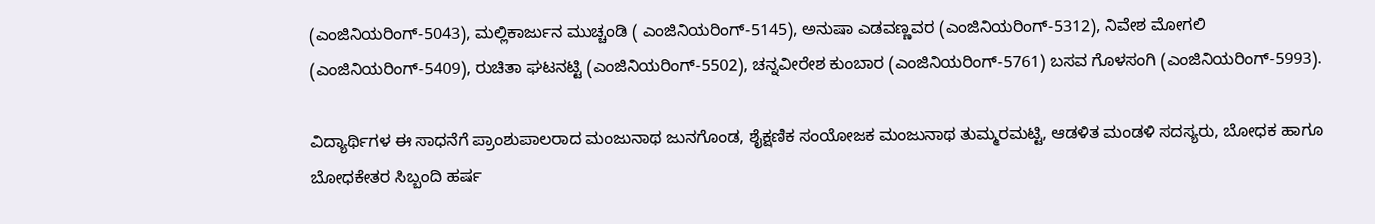(ಎಂಜಿನಿಯರಿಂಗ್-5043), ಮಲ್ಲಿಕಾರ್ಜುನ ಮುಚ್ಚಂಡಿ ( ಎಂಜಿನಿಯರಿಂಗ್-5145), ಅನುಷಾ ಎಡವಣ್ಣವರ (ಎಂಜಿನಿಯರಿಂಗ್-5312), ನಿವೇಶ ಮೋಗಲಿ (ಎಂಜಿನಿಯರಿಂಗ್-5409), ರುಚಿತಾ ಘಟನಟ್ಟಿ (ಎಂಜಿನಿಯರಿಂಗ್-5502), ಚನ್ನವೀರೇಶ ಕುಂಬಾರ (ಎಂಜಿನಿಯರಿಂಗ್-5761) ಬಸವ ಗೊಳಸಂಗಿ (ಎಂಜಿನಿಯರಿಂಗ್-5993).

ವಿದ್ಯಾರ್ಥಿಗಳ ಈ ಸಾಧನೆಗೆ ಪ್ರಾಂಶುಪಾಲರಾದ ಮಂಜುನಾಥ ಜುನಗೊಂಡ, ಶೈಕ್ಷಣಿಕ ಸಂಯೋಜಕ ಮಂಜುನಾಥ ತುಮ್ಮರಮಟ್ಟಿ, ಆಡಳಿತ ಮಂಡಳಿ ಸದಸ್ಯರು, ಬೋಧಕ ಹಾಗೂ ಬೋಧಕೇತರ ಸಿಬ್ಬಂದಿ ಹರ್ಷ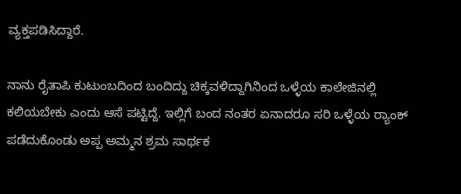ವ್ಯಕ್ತಪಡಿಸಿದ್ದಾರೆ.

ನಾನು ರೈತಾಪಿ ಕುಟುಂಬದಿಂದ ಬಂದಿದ್ದು ಚಿಕ್ಕವಳಿದ್ದಾಗಿನಿಂದ ಒಳ್ಳೆಯ ಕಾಲೇಜಿನಲ್ಲಿ ಕಲಿಯಬೇಕು ಎಂದು ಆಸೆ ಪಟ್ಟಿದ್ದೆ. ಇಲ್ಲಿಗೆ ಬಂದ ನಂತರ ಏನಾದರೂ ಸರಿ ಒಳ್ಳೆಯ ರ‍್ಯಾಂಕ್ ಪಡೆದುಕೊಂಡು ಅಪ್ಪ ಅಮ್ಮನ ಶ್ರಮ ಸಾರ್ಥಕ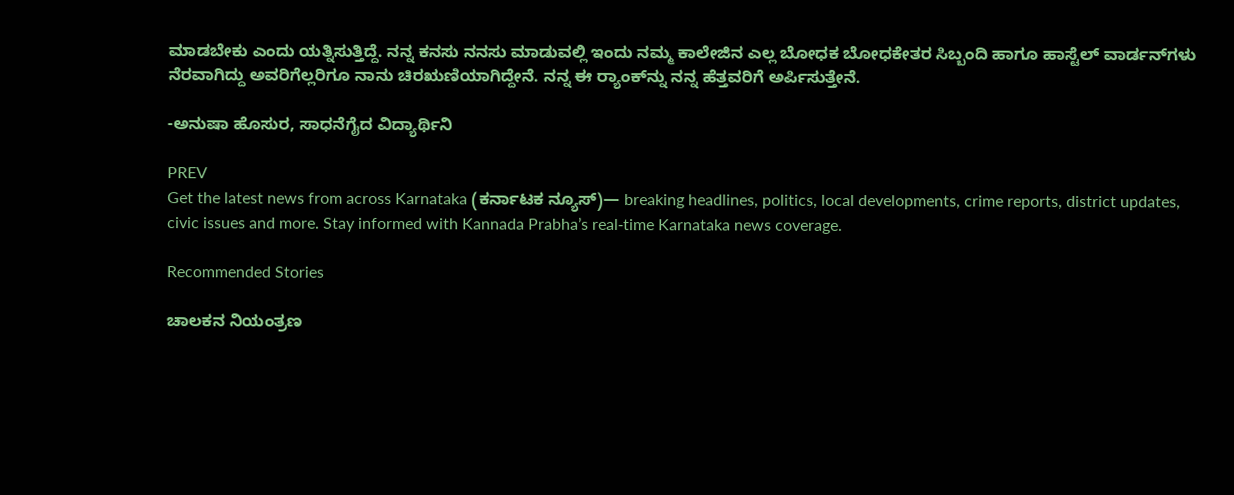ಮಾಡಬೇಕು ಎಂದು ಯತ್ನಿಸುತ್ತಿದ್ದೆ. ನನ್ನ ಕನಸು ನನಸು ಮಾಡುವಲ್ಲಿ ಇಂದು ನಮ್ಮ ಕಾಲೇಜಿನ ಎಲ್ಲ ಬೋಧಕ ಬೋಧಕೇತರ ಸಿಬ್ಬಂದಿ ಹಾಗೂ ಹಾಸ್ಟೆಲ್ ವಾರ್ಡನ್‌ಗಳು ನೆರವಾಗಿದ್ದು ಅವರಿಗೆಲ್ಲರಿಗೂ ನಾನು ಚಿರಋಣಿಯಾಗಿದ್ದೇನೆ. ನನ್ನ ಈ ರ‍್ಯಾಂಕ್‌ನ್ನು ನನ್ನ ಹೆತ್ತವರಿಗೆ ಅರ್ಪಿಸುತ್ತೇನೆ.

-ಅನುಷಾ ಹೊಸುರ, ಸಾಧನೆಗೈದ ವಿದ್ಯಾರ್ಥಿನಿ

PREV
Get the latest news from across Karnataka (ಕರ್ನಾಟಕ ನ್ಯೂಸ್)— breaking headlines, politics, local developments, crime reports, district updates, civic issues and more. Stay informed with Kannada Prabha’s real‑time Karnataka news coverage.

Recommended Stories

ಚಾಲಕನ ನಿಯಂತ್ರಣ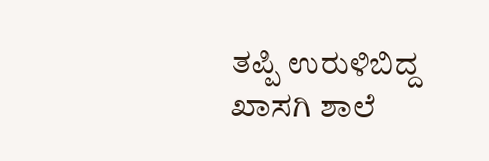ತಪ್ಪಿ ಉರುಳಿಬಿದ್ದ ಖಾಸಗಿ ಶಾಲೆ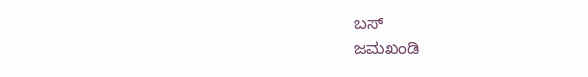ಬಸ್‌
ಜಮಖಂಡಿ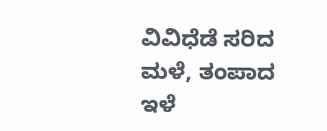ವಿವಿಧೆಡೆ ಸರಿದ ಮಳೆ, ತಂಪಾದ ಇಳೆ